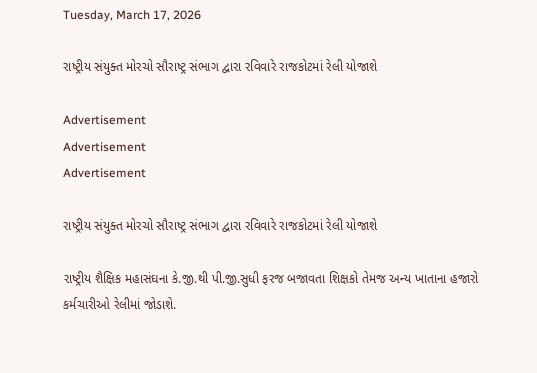Tuesday, March 17, 2026

રાષ્ટ્રીય સંયુક્ત મોરચો સૌરાષ્ટ્ર સંભાગ દ્વારા રવિવારે રાજકોટમાં રેલી યોજાશે

Advertisement
Advertisement
Advertisement

રાષ્ટ્રીય સંયુક્ત મોરચો સૌરાષ્ટ્ર સંભાગ દ્વારા રવિવારે રાજકોટમાં રેલી યોજાશે

રાષ્ટ્રીય શૈક્ષિક મહાસંઘના કે.જી.થી પી.જી.સુધી ફરજ બજાવતા શિક્ષકો તેમજ અન્ય ખાતાના હજારો કર્મચારીઓ રેલીમાં જોડાશે.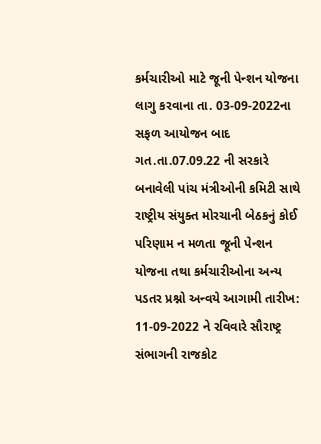કર્મચારીઓ માટે જૂની પેન્શન યોજના લાગુ કરવાના તા. 03-09-2022ના સફળ આયોજન બાદ ગત.તા.07.09.22 ની સરકારે બનાવેલી પાંચ મંત્રીઓની કમિટી સાથે રાષ્ટ્રીય સંયુક્ત મોરચાની બેઠકનું કોઈ પરિણામ ન મળતા જૂની પેન્શન યોજના તથા કર્મચારીઓના અન્ય પડતર પ્રશ્નો અન્વયે આગામી તારીખ: 11-09-2022 ને રવિવારે સૌરાષ્ટ્ર સંભાગની રાજકોટ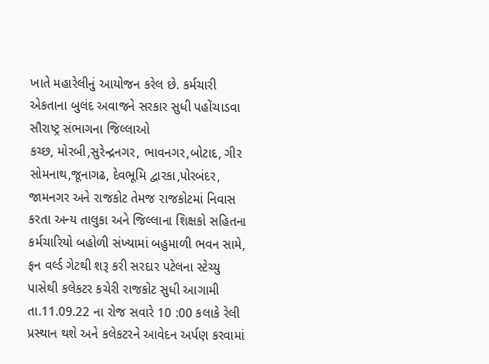ખાતે મહારેલીનું આયોજન કરેલ છે. કર્મચારી એકતાના બુલંદ અવાજને સરકાર સુધી પહોંચાડવા સૌરાષ્ટ્ર સંભાગના જિલ્લાઓ
કચ્છ, મોરબી,સુરેન્દ્રનગર, ભાવનગર,બોટાદ, ગીર સોમનાથ,જૂનાગઢ, દેવભૂમિ દ્વારકા,પોરબંદર, જામનગર અને રાજકોટ તેમજ રાજકોટમાં નિવાસ કરતા અન્ય તાલુકા અને જિલ્લાના શિક્ષકો સહિતના કર્મચારિયો બહોળી સંખ્યામાં બહુમાળી ભવન સામે, ફન વર્લ્ડ ગેટથી શરૂ કરી સરદાર પટેલના સ્ટેચ્યુ પાસેથી કલેકટર કચેરી રાજકોટ સુધી આગામી તા.11.09.22 ના રોજ સવારે 10 :00 કલાકે રેલી પ્રસ્થાન થશે અને કલેકટરને આવેદન અર્પણ કરવામાં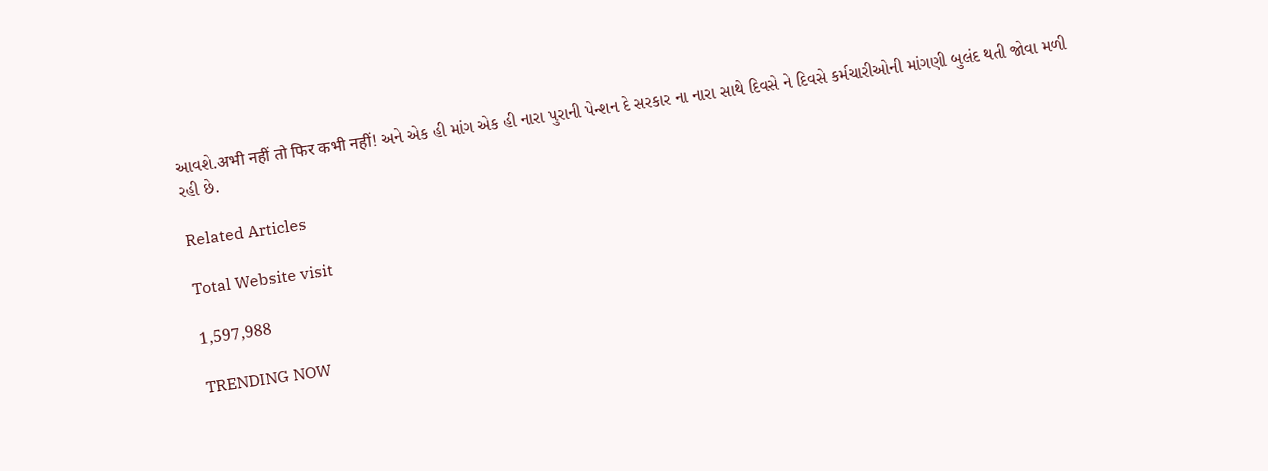આવશે.अभी नहीं तो फिर कभी नहीं! અને એક હી માંગ એક હી નારા પુરાની પેન્શન દે સરકાર ના નારા સાથે દિવસે ને દિવસે કર્મચારીઓની માંગણી બુલંદ થતી જોવા મળી રહી છે.

Related Articles

Total Website visit

1,597,988

TRENDING NOW